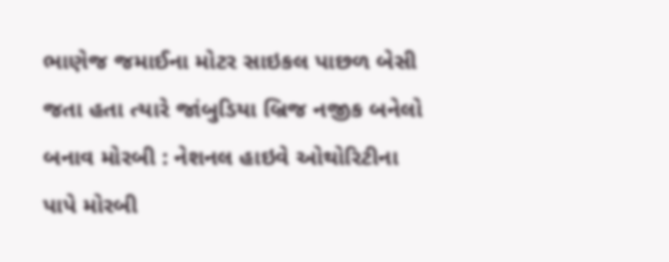ભાણેજ જમાઈના મોટર સાઇકલ પાછળ બેસી જતા હતા ત્યારે જાંબુડિયા બ્રિજ નજીક બનેલો બનાવ મોરબી : નેશનલ હાઇવે ઓથોરિટીના પાપે મોરબી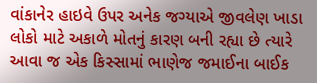વાંકાનેર હાઇવે ઉપર અનેક જગ્યાએ જીવલેણ ખાડા લોકો માટે અકાળે મોતનું કારણ બની રહ્યા છે ત્યારે આવા જ એક કિસ્સામાં ભાણેજ જમાઈના બાઈક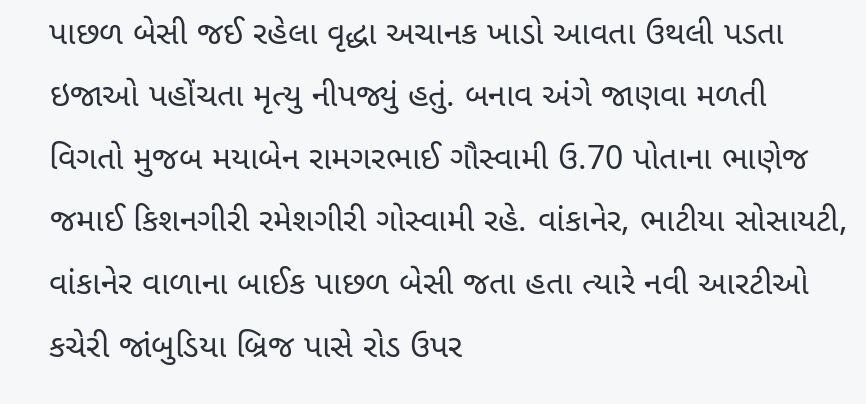પાછળ બેસી જઈ રહેલા વૃદ્ધા અચાનક ખાડો આવતા ઉથલી પડતા ઇજાઓ પહોંચતા મૃત્યુ નીપજ્યું હતું. બનાવ અંગે જાણવા મળતી વિગતો મુજબ મયાબેન રામગરભાઈ ગૌસ્વામી ઉ.70 પોતાના ભાણેજ જમાઈ કિશનગીરી રમેશગીરી ગોસ્વામી રહે. વાંકાનેર, ભાટીયા સોસાયટી, વાંકાનેર વાળાના બાઈક પાછળ બેસી જતા હતા ત્યારે નવી આરટીઓ કચેરી જાંબુડિયા બ્રિજ પાસે રોડ ઉપર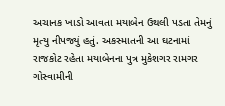અચાનક ખાડો આવતા મયાબેન ઉથલી પડતા તેમનું મૃત્યુ નીપજ્યું હતું. અકસ્માતની આ ઘટનામાં રાજકોટ રહેતા મયાબેનના પુત્ર મુકેશગર રામગર ગોસ્વામીની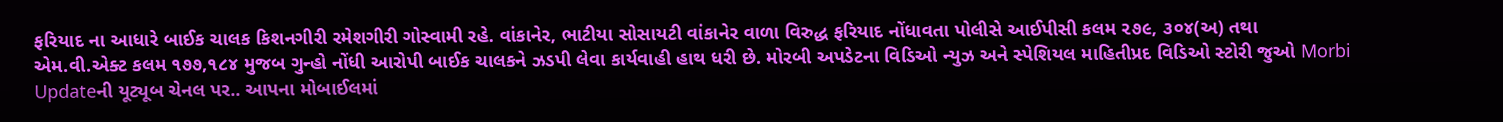ફરિયાદ ના આધારે બાઈક ચાલક કિશનગીરી રમેશગીરી ગોસ્વામી રહે. વાંકાનેર, ભાટીયા સોસાયટી વાંકાનેર વાળા વિરુદ્ધ ફરિયાદ નોંધાવતા પોલીસે આઈપીસી કલમ ૨૭૯, ૩૦૪(અ) તથા એમ.વી.એક્ટ કલમ ૧૭૭,૧૮૪ મુજબ ગુન્હો નોંધી આરોપી બાઈક ચાલકને ઝડપી લેવા કાર્યવાહી હાથ ધરી છે. મોરબી અપડેટના વિડિઓ ન્યુઝ અને સ્પેશિયલ માહિતીપ્રદ વિડિઓ સ્ટોરી જુઓ Morbi Updateની યૂટ્યૂબ ચેનલ પર.. આપના મોબાઈલમાં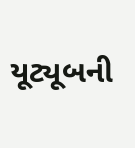યૂટ્યૂબની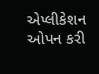એપ્લીકેશન ઓપન કરી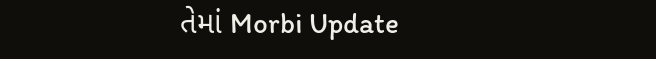તેમાં Morbi Update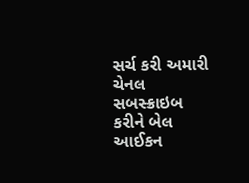સર્ચ કરી અમારી ચેનલ સબસ્ક્રાઇબ કરીને બેલ આઈકન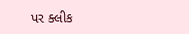પર ક્લીક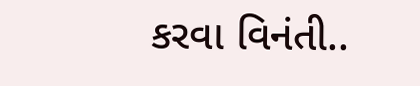કરવા વિનંતી..